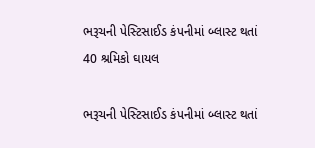ભરૂચની પેસ્ટિસાઈડ કંપનીમાં બ્લાસ્ટ થતાં 40 શ્રમિકો ઘાયલ

ભરૂચની પેસ્ટિસાઈડ કંપનીમાં બ્લાસ્ટ થતાં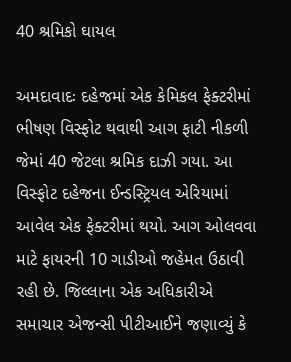40 શ્રમિકો ઘાયલ

અમદાવાદઃ દહેજમાં એક કેમિકલ ફેક્ટરીમાં ભીષણ વિસ્ફોટ થવાથી આગ ફાટી નીકળી જેમાં 40 જેટલા શ્રમિક દાઝી ગયા. આ વિસ્ફોટ દહેજના ઈન્ડસ્ટ્રિયલ એરિયામાં આવેલ એક ફેક્ટરીમાં થયો. આગ ઓલવવા માટે ફાયરની 10 ગાડીઓ જહેમત ઉઠાવી રહી છે. જિલ્લાના એક અધિકારીએ સમાચાર એજન્સી પીટીઆઈને જણાવ્યું કે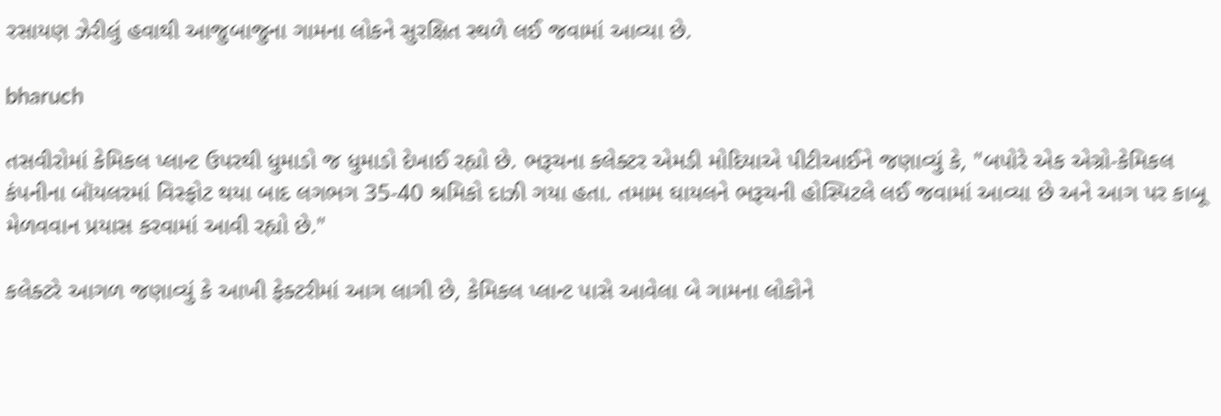રસાયણ ઝેરીલું હવાથી આજુબાજુના ગામના લોકને સુરક્ષિત સ્થળે લઈ જવામાં આવ્યા છે.

bharuch

તસવીરોમાં કેમિકલ પ્લાન્ટ ઉપરથી ધુમાડો જ ધુમાડો દેખાઈ રહ્યો છે. ભરૂચના કલેક્ટર એમડી મોદિયાએ પીટીઆઈને જણાવ્યું કે, "બપોરે એક એગ્રો-કેમિકલ કંપનીના બૉયલરમાં વિસ્ફોટ થયા બાદ લગભગ 35-40 શ્રમિકો દાઝી ગયા હતા. તમામ ઘાયલને ભરૂચની હોસ્પિટલે લઈ જવામાં આવ્યા છે અને આગ પર કાબૂ મેળવવાન પ્રયાસ કરવામાં આવી રહ્યો છે."

કલેક્ટરે આગળ જણાવ્યું કે આખી ફેક્ટરીમાં આગ લાગી છે, કેમિકલ પ્લાન્ટ પાસે આવેલા બે ગામના લોકોને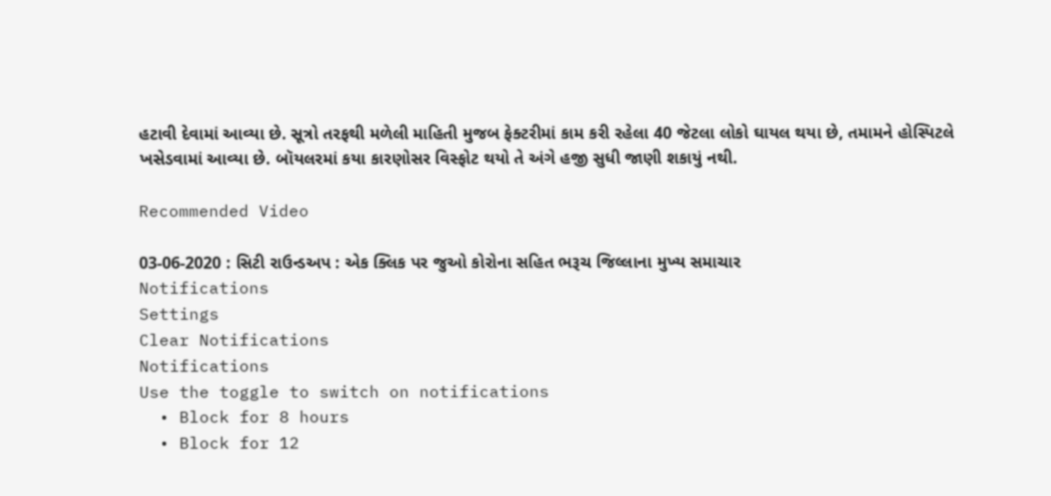હટાવી દેવામાં આવ્યા છે. સૂત્રો તરફથી મળેલી માહિતી મુજબ ફેક્ટરીમાં કામ કરી રહેલા 40 જેટલા લોકો ઘાયલ થયા છે, તમામને હોસ્પિટલે ખસેડવામાં આવ્યા છે. બૉયલરમાં કયા કારણોસર વિસ્ફોટ થયો તે અંગે હજી સુધી જાણી શકાયું નથી.

Recommended Video

03-06-2020 : સિટી રાઉન્ડઅપ : એક ક્લિક પર જુઓ કોરોના સહિત ભરૂચ જિલ્લાના મુખ્ય સમાચાર
Notifications
Settings
Clear Notifications
Notifications
Use the toggle to switch on notifications
  • Block for 8 hours
  • Block for 12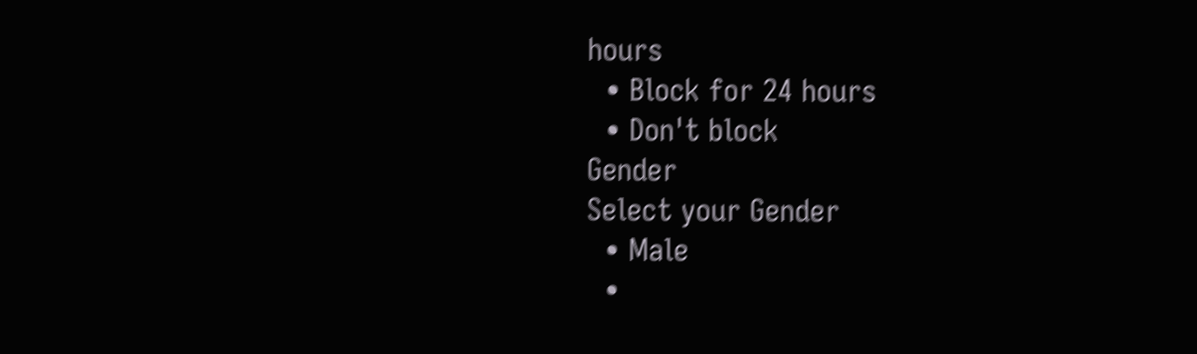hours
  • Block for 24 hours
  • Don't block
Gender
Select your Gender
  • Male
  •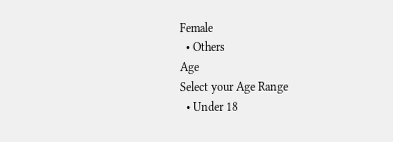Female
  • Others
Age
Select your Age Range
  • Under 18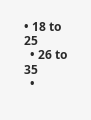• 18 to 25
  • 26 to 35
  •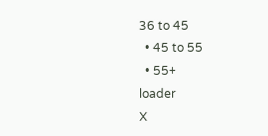36 to 45
  • 45 to 55
  • 55+
loader
X